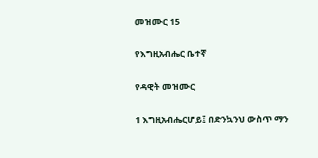መዝሙር 15

የእግዚአብሔር ቤተኛ

የዳዊት መዝሙር

1 እግዚአብሔርሆይ፤ በድንኳንህ ውስጥ ማን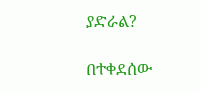ያድራል?

በተቀደሰው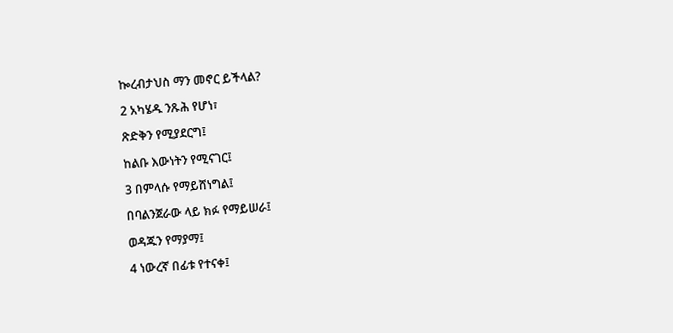ኰረብታህስ ማን መኖር ይችላል?

2 አካሄዱ ንጹሕ የሆነ፣

ጽድቅን የሚያደርግ፤

ከልቡ እውነትን የሚናገር፤

3 በምላሱ የማይሸነግል፤

በባልንጀራው ላይ ክፉ የማይሠራ፤

ወዳጁን የማያማ፤

4 ነውረኛ በፊቱ የተናቀ፤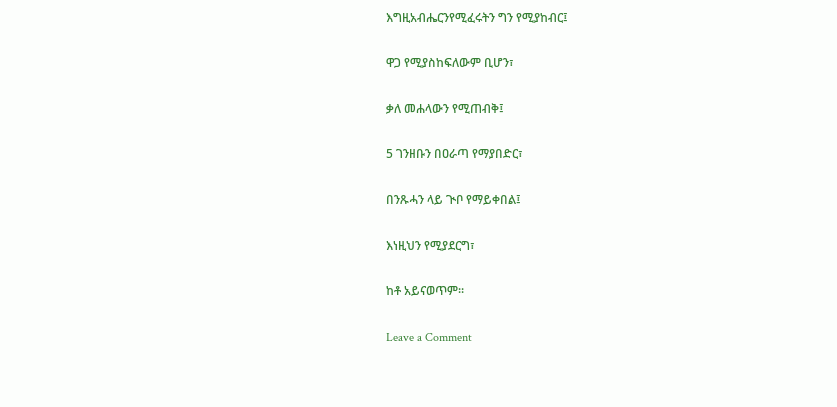እግዚአብሔርንየሚፈሩትን ግን የሚያከብር፤

ዋጋ የሚያስከፍለውም ቢሆን፣

ቃለ መሐላውን የሚጠብቅ፤

5 ገንዘቡን በዐራጣ የማያበድር፣

በንጹሓን ላይ ጒቦ የማይቀበል፤

እነዚህን የሚያደርግ፣

ከቶ አይናወጥም።

Leave a Comment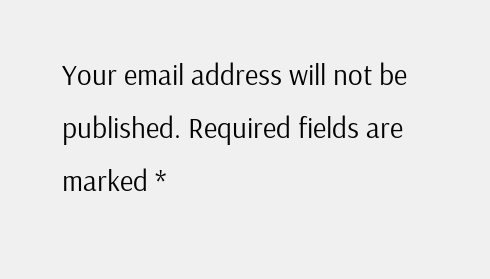Your email address will not be published. Required fields are marked *